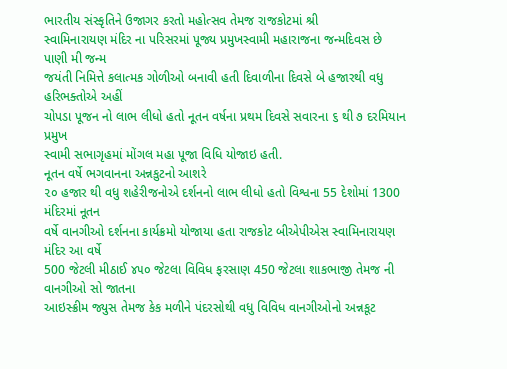ભારતીય સંસ્કૃતિને ઉજાગર કરતો મહોત્સવ તેમજ રાજકોટમાં શ્રી
સ્વામિનારાયણ મંદિર ના પરિસરમાં પૂજ્ય પ્રમુખસ્વામી મહારાજના જન્મદિવસ છે પાણી મી જન્મ
જયંતી નિમિત્તે કલાત્મક ગોળીઓ બનાવી હતી દિવાળીના દિવસે બે હજારથી વધુ હરિભક્તોએ અહીં
ચોપડા પૂજન નો લાભ લીધો હતો નૂતન વર્ષના પ્રથમ દિવસે સવારના ૬ થી ૭ દરમિયાન પ્રમુખ
સ્વામી સભાગૃહમાં મોંગલ મહા પૂજા વિધિ યોજાઇ હતી.
નૂતન વર્ષે ભગવાનના અન્નકુટનો આશરે
૨૦ હજાર થી વધુ શહેરીજનોએ દર્શનનો લાભ લીધો હતો વિશ્વના 55 દેશોમાં 1300 મંદિરમાં નૂતન
વર્ષે વાનગીઓ દર્શનના કાર્યક્રમો યોજાયા હતા રાજકોટ બીએપીએસ સ્વામિનારાયણ મંદિર આ વર્ષે
500 જેટલી મીઠાઈ ૪૫૦ જેટલા વિવિધ ફરસાણ 450 જેટલા શાકભાજી તેમજ ની વાનગીઓ સો જાતના
આઇસ્ક્રીમ જ્યુસ તેમજ કેક મળીને પંદરસોથી વધુ વિવિધ વાનગીઓનો અન્નકૂટ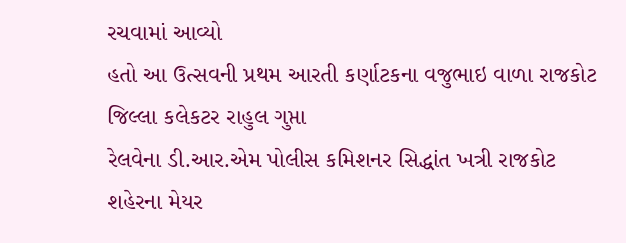રચવામાં આવ્યો
હતો આ ઉત્સવની પ્રથમ આરતી કર્ણાટકના વજુભાઇ વાળા રાજકોટ જિલ્લા કલેકટર રાહુલ ગુપ્તા
રેલવેના ડી.આર.એમ પોલીસ કમિશનર સિદ્ધાંત ખત્રી રાજકોટ શહેરના મેયર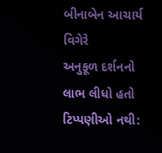બીનાબેન આચાર્ય વિગેરે
અનુકૂળ દર્શનનો લાભ લીધો હતો
ટિપ્પણીઓ નથી: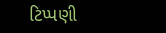ટિપ્પણી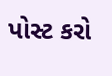પોસ્ટ કરો